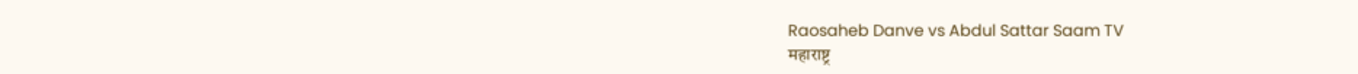Raosaheb Danve vs Abdul Sattar Saam TV
महाराष्ट्र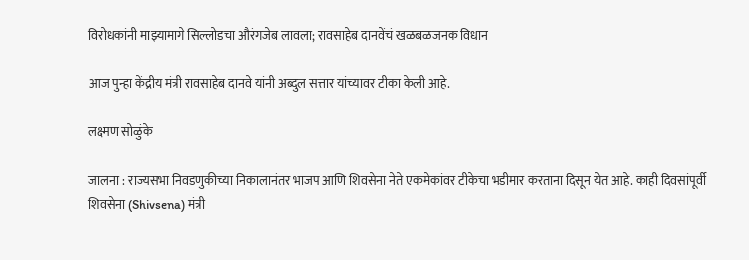विरोधकांनी माझ्यामागे सिल्लोडचा औरंगजेब लावला; रावसाहेब दानवेंचं खळबळजनक विधान

आज पुन्हा केंद्रीय मंत्री रावसाहेब दानवे यांनी अब्दुल सत्तार यांच्यावर टीका केली आहे.

लक्ष्मण सोळुंके

जालना : राज्यसभा निवडणुकीच्या निकालानंतर भाजप आणि शिवसेना नेते एकमेकांवर टीकेचा भडीमार करताना दिसून येत आहे. काही दिवसांपूर्वी शिवसेना (Shivsena) मंत्री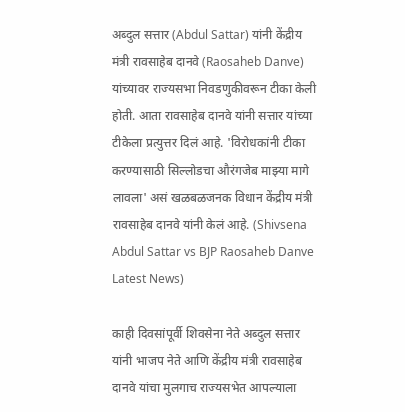अब्दुल सत्तार (Abdul Sattar) यांनी केंद्रीय मंत्री रावसाहेब दानवे (Raosaheb Danve) यांच्यावर राज्यसभा निवडणुकीवरून टीका केली होती. आता रावसाहेब दानवे यांनी सत्तार यांच्या टीकेला प्रत्युत्तर दिलं आहे. 'विरोधकांनी टीका करण्यासाठी सिल्लोडचा औरंगजेब माझ्या मागे लावला' असं खळबळजनक विधान केंद्रीय मंत्री रावसाहेब दानवे यांनी केलं आहे. (Shivsena Abdul Sattar vs BJP Raosaheb Danve Latest News)

काही दिवसांपूर्वी शिवसेना नेते अब्दुल सत्तार यांनी भाजप नेते आणि केंद्रीय मंत्री रावसाहेब दानवे यांचा मुलगाच राज्यसभेत आपल्याला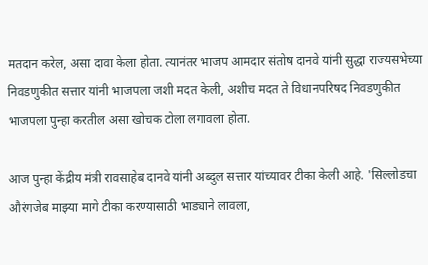मतदान करेल, असा दावा केला होता. त्यानंतर भाजप आमदार संतोष दानवे यांनी सुद्धा राज्यसभेच्या निवडणुकीत सत्तार यांनी भाजपला जशी मदत केली, अशीच मदत ते विधानपरिषद निवडणुकीत भाजपला पुन्हा करतील असा खोचक टोला लगावला होता.

आज पुन्हा केंद्रीय मंत्री रावसाहेब दानवे यांनी अब्दुल सत्तार यांच्यावर टीका केली आहे. 'सिल्लोडचा औरंगजेब माझ्या मागे टीका करण्यासाठी भाड्याने लावला,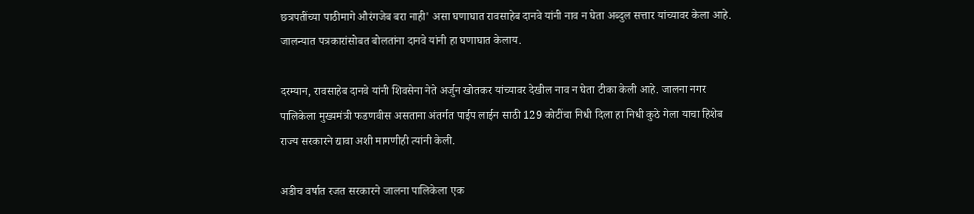छत्रपतींच्या पाठीमागे औरंगजेब बरा नाही' असा घणाघात रावसाहेब दानवे यांनी नाव न घेता अब्दुल सत्तार यांच्यावर केला आहे. जालन्यात पत्रकारांसोबत बोलतांना दानवे यांनी हा घणाघात केलाय.

दरम्यान, रावसाहेब दानवे यांनी शिवसेना नेते अर्जुन खोतकर यांच्यावर देखील नाव न घेता टीका केली आहे. जालना नगर पालिकेला मुख्यमंत्री फडणवीस असताना अंतर्गत पाईप लाईन साठी 129 कोटींचा निधी दिला हा निधी कुठे गेला याचा हिशेब राज्य सरकारने द्यावा अशी मागणीही त्यांनी केली.

अडीच वर्षात रजत सरकारने जालना पालिकेला एक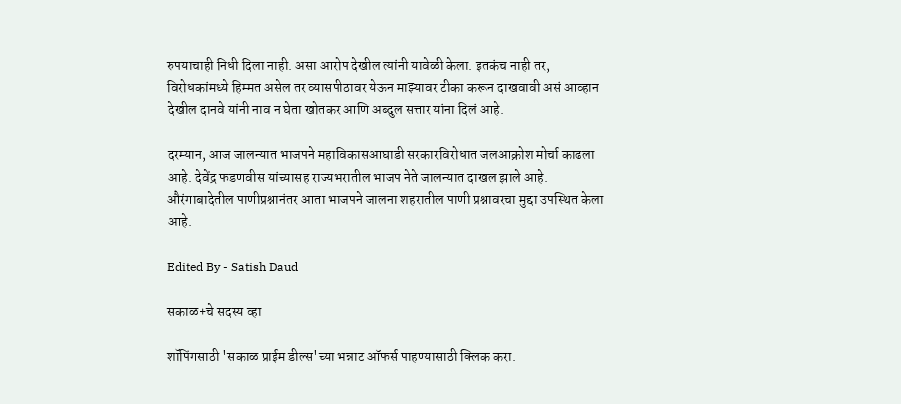रुपयाचाही निधी दिला नाही. असा आरोप देखील त्यांनी यावेळी केला. इतकंच नाही तर, विरोधकांमध्ये हिम्मत असेल तर व्यासपीठावर येऊन माझ्यावर टीका करून दाखवावी असं आव्हान देखील दानवे यांनी नाव न घेता खोतकर आणि अब्दुल सत्तार यांना दिलं आहे.

दरम्यान, आज जालन्यात भाजपने महाविकासआघाडी सरकारविरोधात जलआक्रोश मोर्चा काढला आहे. देवेंद्र फडणवीस यांच्यासह राज्यभरातील भाजप नेते जालन्यात दाखल झाले आहे. औरंगाबादेतील पाणीप्रश्नानंतर आता भाजपने जालना शहरातील पाणी प्रश्नावरचा मुद्दा उपस्थित केला आहे.

Edited By - Satish Daud

सकाळ+चे सदस्य व्हा

शॉपिंगसाठी 'सकाळ प्राईम डील्स'च्या भन्नाट ऑफर्स पाहण्यासाठी क्लिक करा.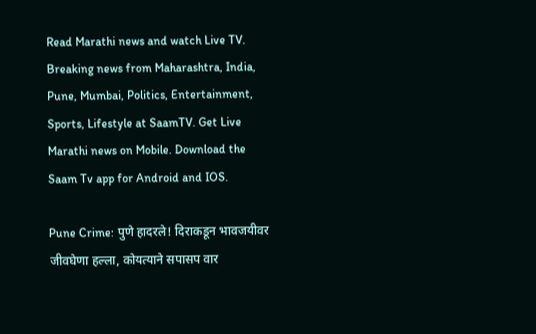Read Marathi news and watch Live TV. Breaking news from Maharashtra, India, Pune, Mumbai, Politics, Entertainment, Sports, Lifestyle at SaamTV. Get Live Marathi news on Mobile. Download the Saam Tv app for Android and IOS.

Pune Crime: पुणे हादरले! दिराकडून भावजयीवर जीवघेणा हल्ला, कोयत्याने सपासप वार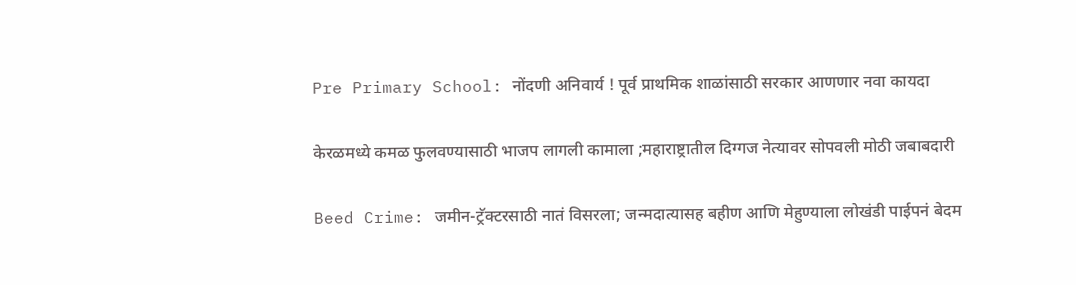Pre Primary School: नोंदणी अनिवार्य ! पूर्व प्राथमिक शाळांसाठी सरकार आणणार नवा कायदा

केरळमध्ये कमळ फुलवण्यासाठी भाजप लागली कामाला ;महाराष्ट्रातील दिग्गज नेत्यावर सोपवली मोठी जबाबदारी

Beed Crime: जमीन-ट्रॅक्टरसाठी नातं विसरला; जन्मदात्यासह बहीण आणि मेहुण्याला लोखंडी पाईपनं बेदम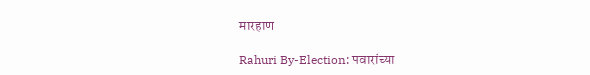मारहाण

Rahuri By-Election: पवारांच्या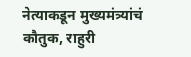नेत्याकडून मुख्यमंत्र्यांचं कौतुक, राहुरी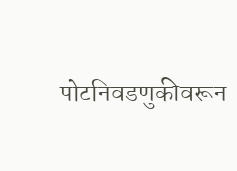पोटनिवडणुकीवरून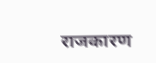राजकारण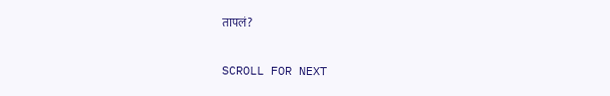तापलं?

SCROLL FOR NEXT